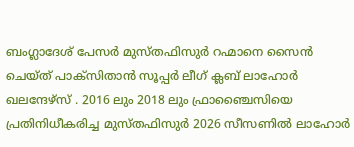ബംഗ്ലാദേശ് പേസർ മുസ്തഫിസുർ റഹ്മാനെ സൈൻ ചെയ്ത് പാക്സിതാൻ സൂപ്പർ ലീഗ് ക്ലബ് ലാഹോർ ഖലന്ദേഴ്സ് . 2016 ലും 2018 ലും ഫ്രാഞ്ചൈസിയെ പ്രതിനിധീകരിച്ച മുസ്തഫിസുർ 2026 സീസണിൽ ലാഹോർ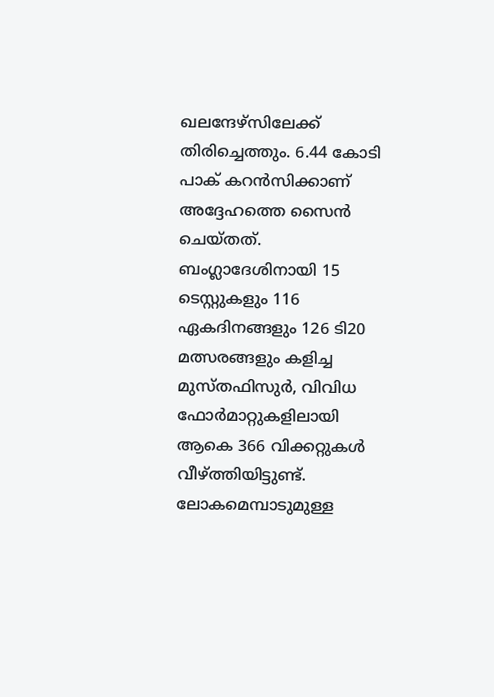ഖലന്ദേഴ്സിലേക്ക് തിരിച്ചെത്തും. 6.44 കോടി പാക് കറൻസിക്കാണ് അദ്ദേഹത്തെ സൈൻ ചെയ്തത്.
ബംഗ്ലാദേശിനായി 15 ടെസ്റ്റുകളും 116 ഏകദിനങ്ങളും 126 ടി20 മത്സരങ്ങളും കളിച്ച മുസ്തഫിസുർ, വിവിധ ഫോർമാറ്റുകളിലായി ആകെ 366 വിക്കറ്റുകൾ വീഴ്ത്തിയിട്ടുണ്ട്. ലോകമെമ്പാടുമുള്ള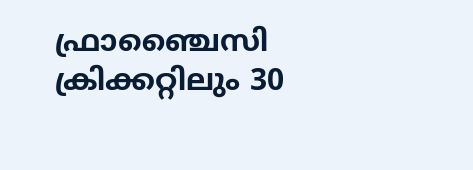ഫ്രാഞ്ചൈസി ക്രിക്കറ്റിലും 30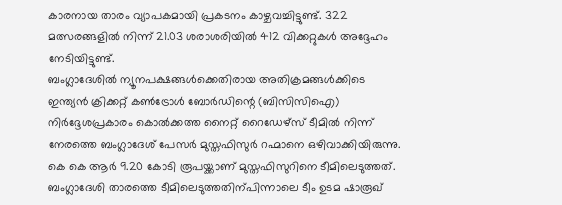കാരനായ താരം വ്യാപകമായി പ്രകടനം കാഴ്ചവച്ചിട്ടുണ്ട്. 322 മത്സരങ്ങളിൽ നിന്ന് 21.03 ശരാശരിയിൽ 412 വിക്കറ്റുകൾ അദ്ദേഹം നേടിയിട്ടുണ്ട്.
ബംഗ്ലാദേശിൽ ന്യൂനപക്ഷങ്ങൾക്കെതിരായ അതിക്രമങ്ങൾക്കിടെ ഇന്ത്യൻ ക്രിക്കറ്റ് കൺട്രോൾ ബോർഡിന്റെ (ബിസിസിഐ) നിർദ്ദേശപ്രകാരം കൊൽക്കത്ത നൈറ്റ് റൈഡേഴ്സ് ടീമിൽ നിന്ന് നേരത്തെ ബംഗ്ലാദേശ് പേസർ മുസ്തഫിസുർ റഹ്മാനെ ഒഴിവാക്കിയിരുന്നു.
കെ കെ ആർ 9.20 കോടി രൂപയ്ക്കാണ് മുസ്തഫിസുറിനെ ടീമിലെടുത്തത്. ബംഗ്ലാദേശി താരത്തെ ടീമിലെടുത്തതിന്പിന്നാലെ ടീം ഉടമ ഷാരൂഖ്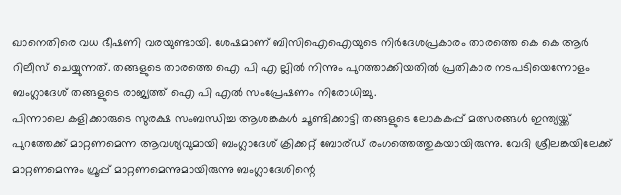ഖാനെതിരെ വധ ഭീഷണി വരയുണ്ടായി. ശേഷമാണ് ബിസിഐഐയുടെ നിർദേശപ്രകാരം താരത്തെ കെ കെ ആർ റിലീസ് ചെയ്യുന്നത്. തങ്ങളുടെ താരത്തെ ഐ പി എ ല്ലിൽ നിന്നും പുറത്താക്കിയതിൽ പ്രതികാര നടപടിയെന്നോളം ബംഗ്ലാദേശ് തങ്ങളുടെ രാജ്യത്ത് ഐ പി എൽ സംപ്രേഷണം നിരോധിച്ചു.
പിന്നാലെ കളിക്കാരുടെ സുരക്ഷ സംബന്ധിച്ച ആശങ്കകൾ ചൂണ്ടിക്കാട്ടി തങ്ങളുടെ ലോകകപ്പ് മത്സരങ്ങൾ ഇന്ത്യയ്ക്ക് പുറത്തേക്ക് മാറ്റണമെന്ന ആവശ്യവുമായി ബംഗ്ലാദേശ് ക്രിക്കറ്റ് ബോര്ഡ് രംഗത്തെത്തുകയായിരുന്നു. വേദി ശ്രീലങ്കയിലേക്ക് മാറ്റണമെന്നും ഗ്രൂപ്പ് മാറ്റണമെന്നുമായിരുന്നു ബംഗ്ലാദേശിന്റെ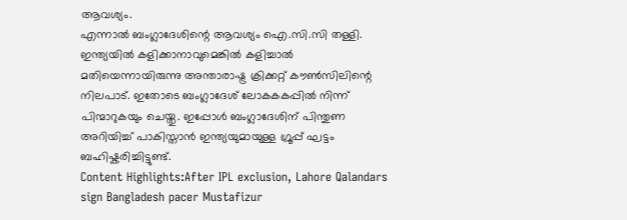ആവശ്യം.
എന്നാൽ ബംഗ്ലാദേശിന്റെ ആവശ്യം ഐ.സി.സി തള്ളി. ഇന്ത്യയിൽ കളിക്കാനാവുമെങ്കിൽ കളിച്ചാൽ മതിയെന്നായിരുന്നു അന്താരാഷ്ട്ര ക്രിക്കറ്റ് കൗൺസിലിന്റെ നിലപാട്. ഇതോടെ ബംഗ്ലാദേശ് ലോകകകപ്പിൽ നിന്ന് പിന്മാറുകയും ചെയ്തു. ഇപ്പോൾ ബംഗ്ലാദേശിന് പിന്തുണ അറിയിച്ച് പാകിസ്താൻ ഇന്ത്യയുമായുള്ള ഗ്രൂപ്പ് ഘട്ടം ബഹിഷ്കരിച്ചിട്ടുണ്ട്.
Content Highlights:After IPL exclusion, Lahore Qalandars sign Bangladesh pacer Mustafizur